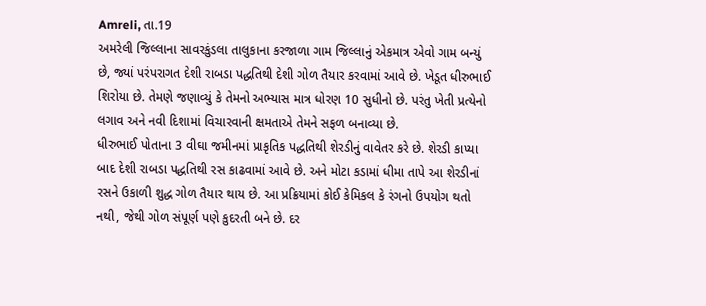Amreli, તા.19
અમરેલી જિલ્લાના સાવરકુંડલા તાલુકાના કરજાળા ગામ જિલ્લાનું એકમાત્ર એવો ગામ બન્યું છે, જ્યાં પરંપરાગત દેશી રાબડા પદ્ધતિથી દેશી ગોળ તૈયાર કરવામાં આવે છે. ખેડૂત ધીરુભાઈ શિરોયા છે. તેમણે જણાવ્યું કે તેમનો અભ્યાસ માત્ર ધોરણ 10 સુધીનો છે. પરંતુ ખેતી પ્રત્યેનો લગાવ અને નવી દિશામાં વિચારવાની ક્ષમતાએ તેમને સફળ બનાવ્યા છે.
ધીરુભાઈ પોતાના 3 વીઘા જમીનમાં પ્રાકૃતિક પદ્ધતિથી શેરડીનું વાવેતર કરે છે. શેરડી કાપ્યા બાદ દેશી રાબડા પદ્ધતિથી રસ કાઢવામાં આવે છે. અને મોટા કડામાં ધીમા તાપે આ શેરડીનાં રસને ઉકાળી શુદ્ધ ગોળ તૈયાર થાય છે. આ પ્રક્રિયામાં કોઈ કેમિકલ કે રંગનો ઉપયોગ થતો નથી, જેથી ગોળ સંપૂર્ણ પણે કુદરતી બને છે. દર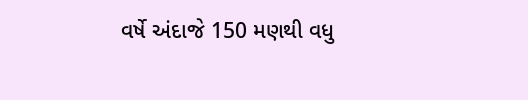વર્ષે અંદાજે 150 મણથી વધુ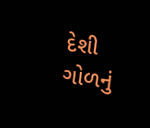દેશી ગોળનું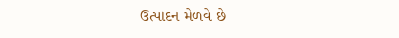ઉત્પાદન મેળવે છે